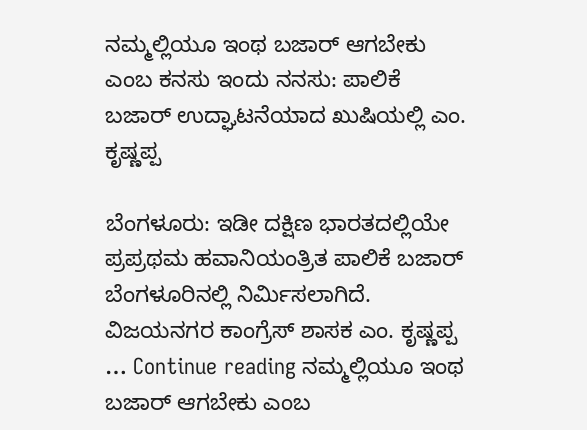ನಮ್ಮಲ್ಲಿಯೂ ಇಂಥ ಬಜಾರ್‌ ಆಗಬೇಕು ಎಂಬ ಕನಸು ಇಂದು ನನಸು: ಪಾಲಿಕೆ ಬಜಾರ್ ಉದ್ಘಾಟನೆಯಾದ ಖುಷಿಯಲ್ಲಿ ಎಂ. ಕೃಷ್ಣಪ್ಪ

ಬೆಂಗಳೂರು: ಇಡೀ ದಕ್ಷಿಣ ಭಾರತದಲ್ಲಿಯೇ ಪ್ರಪ್ರಥಮ ಹವಾನಿಯಂತ್ರಿತ ಪಾಲಿಕೆ ಬಜಾರ್ ಬೆಂಗಳೂರಿನಲ್ಲಿ ನಿರ್ಮಿಸಲಾಗಿದೆ. ವಿಜಯನಗರ ಕಾಂಗ್ರೆಸ್ ಶಾಸಕ ಎಂ. ಕೃಷ್ಣಪ್ಪ … Continue reading ನಮ್ಮಲ್ಲಿಯೂ ಇಂಥ ಬಜಾರ್‌ ಆಗಬೇಕು ಎಂಬ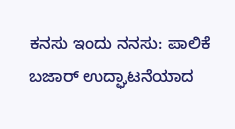ಕನಸು ಇಂದು ನನಸು: ಪಾಲಿಕೆ ಬಜಾರ್ ಉದ್ಘಾಟನೆಯಾದ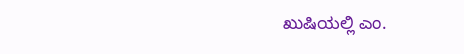ಖುಷಿಯಲ್ಲಿ ಎಂ.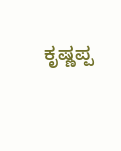ಕೃಷ್ಣಪ್ಪ